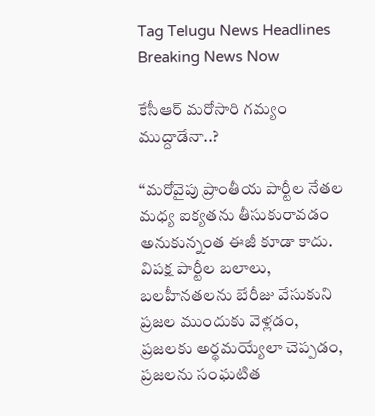Tag Telugu News Headlines Breaking News Now

కేసీఆర్‌ ‌మరోసారి గమ్యం ముద్దాడేనా..?

‘‘మరోవైపు ప్రాంతీయ పార్టీల నేతల మధ్య ఐక్యతను తీసుకురావడం అనుకున్నంత ఈజీ కూడా కాదు. విపక్ష పార్టీల బలాలు, బలహీనతలను బేరీజు వేసుకుని ప్రజల ముందుకు వెళ్లడం, ప్రజలకు అర్థమయ్యేలా చెప్పడం, ప్రజలను సంఘటిత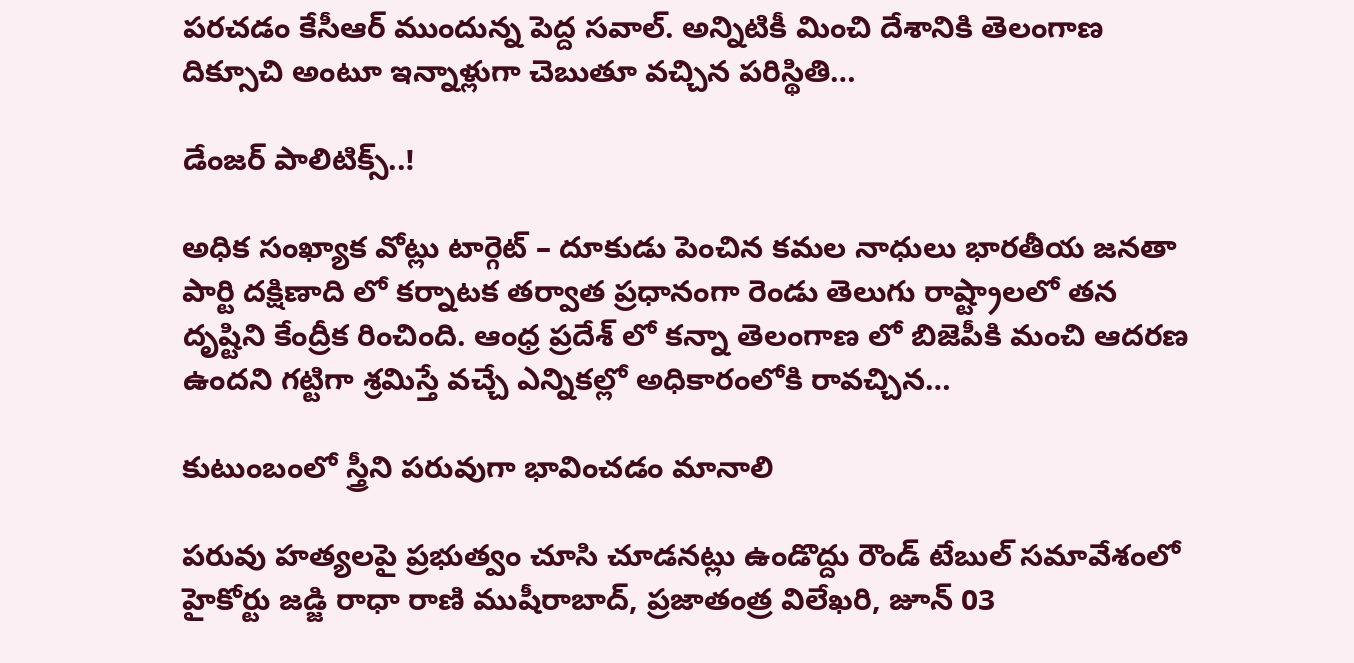పరచడం కేసీఆర్‌ ‌ముందున్న పెద్ద సవాల్‌. అన్నిటికీ మించి దేశానికి తెలంగాణ దిక్సూచి అంటూ ఇన్నాళ్లుగా చెబుతూ వచ్చిన పరిస్థితి…

డేంజర్‌ ‌పాలిటిక్స్..!

అధిక సంఖ్యాక వోట్లు టార్గెట్‌ – దూకుడు పెంచిన కమల నాధులు భారతీయ జనతా పార్టి దక్షిణాది లో కర్నాటక తర్వాత ప్రధానంగా రెండు తెలుగు రాష్ట్రాలలో తన దృష్టిని కేంద్రీక రించింది. ఆంధ్ర ప్రదేశ్‌ ‌లో కన్నా తెలంగాణ లో బిజెపీకి మంచి ఆదరణ ఉందని గట్టిగా శ్రమిస్తే వచ్చే ఎన్నికల్లో అధికారంలోకి రావచ్చిన…

కుటుంబంలో స్త్రీని పరువుగా భావించడం మానాలి

పరువు హత్యలపై ప్రభుత్వం చూసి చూడనట్లు ఉండొద్దు రౌండ్‌ ‌టేబుల్‌ ‌సమావేశంలో హైకోర్టు జడ్జి రాధా రాణి ముషీరాబాద్‌, ప్రజాతంత్ర విలేఖరి, జూన్‌ 03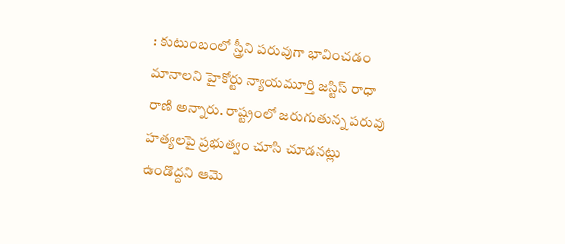: కుటుంబంలో స్త్రీని పరువుగా భావించడం మానాలని హైకోర్టు న్యాయమూర్తి జస్టిస్‌ ‌రాధా రాణి అన్నారు. రాష్ట్రంలో జరుగుతున్న పరువు హత్యలపై ప్రభుత్వం చూసి చూడనట్లు ఉండొద్దని ఆమె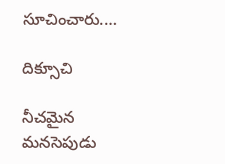సూచించారు.…

దిక్సూచి

నీచమైన మనసెపుడు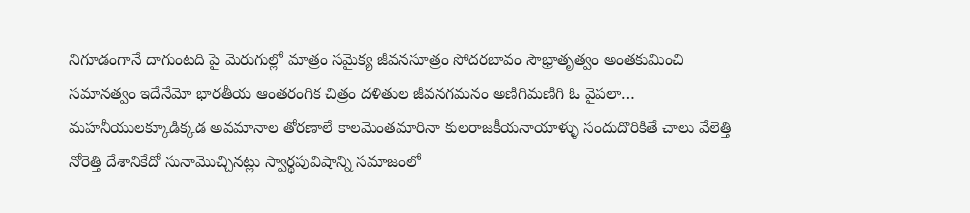నిగూడంగానే దాగుంటది పై మెరుగుల్లో మాత్రం సమైక్య జీవనసూత్రం సోదరబావం సౌభ్రాతృత్వం అంతకుమించి సమానత్వం ఇదేనేమో భారతీయ ఆంతరంగిక చిత్రం దళితుల జీవనగమనం అణిగిమణిగి ఓ వైపలా… మహనీయులక్కూడిక్కడ అవమానాల తోరణాలే కాలమెంతమారినా కులరాజకీయనాయాళ్ళు సందుదొరికితే చాలు వేలెత్తి నోరెత్తి దేశానికేదో సునామొచ్చినట్లు స్వార్థపువిషాన్ని సమాజంలో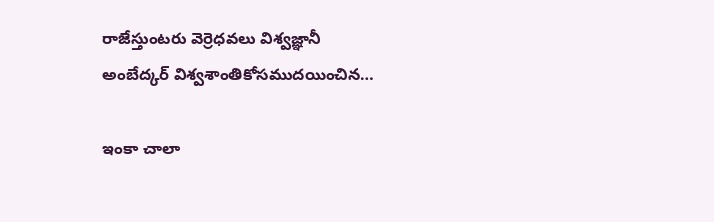రాజేస్తుంటరు వెర్రెధవలు విశ్వజ్ఞానీ అంబేద్కర్‌ ‌విశ్వశాంతికోసముదయించిన…

ఇం‌కా చాలా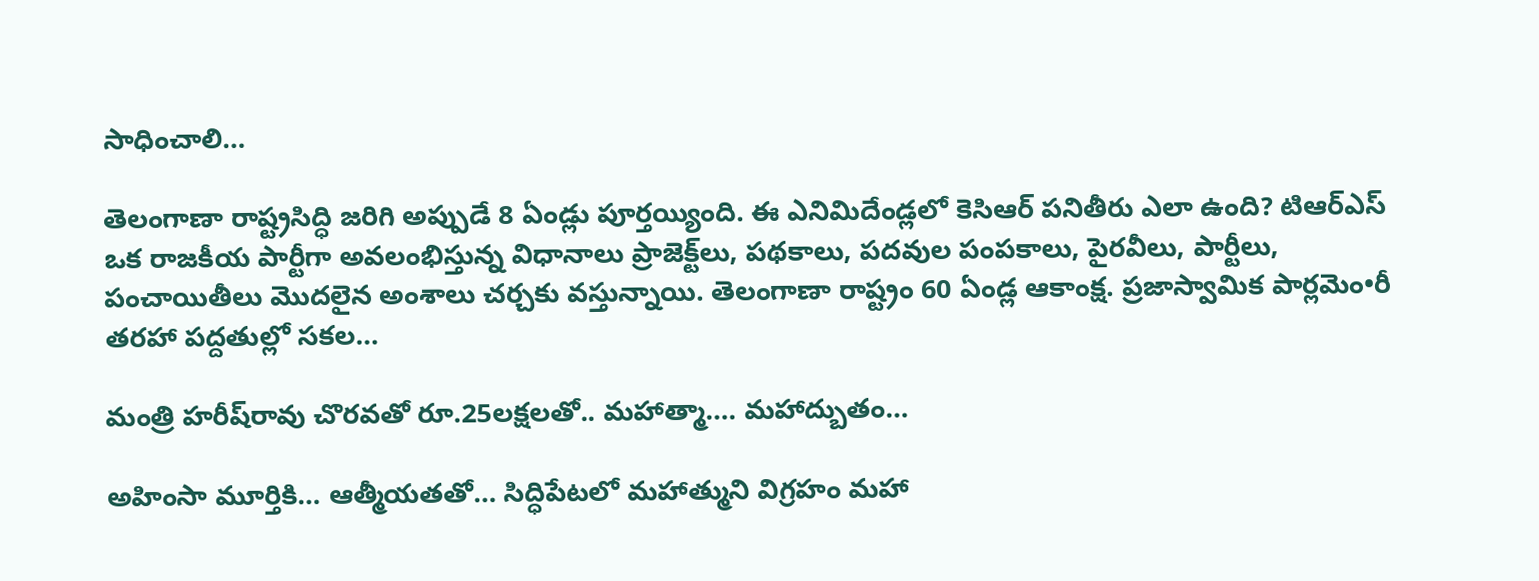సాధించాలి…

తెలంగాణా రాష్ట్రసిద్ధి జరిగి అప్పుడే 8 ఏండ్లు పూర్తయ్యింది. ఈ ఎనిమిదేండ్లలో కెసిఆర్‌ ‌పనితీరు ఎలా ఉంది? టిఆర్‌ఎస్‌ ఒక రాజకీయ పార్టీగా అవలంభిస్తున్న విధానాలు ప్రాజెక్ట్‌లు, పథకాలు, పదవుల పంపకాలు, పైరవీలు, పార్టీలు, పంచాయితీలు మొదలైన అంశాలు చర్చకు వస్తున్నాయి. తెలంగాణా రాష్ట్రం 60 ఏండ్ల ఆకాంక్ష. ప్రజాస్వామిక పార్లమెం•రీ తరహా పద్దతుల్లో సకల…

మంత్రి హరీష్‌రావు చొరవతో రూ.25లక్షలతో.. మహాత్మా…. మహాద్బుతం…

అహింసా మూర్తికి… ఆత్మీయతతో… సిద్ధిపేటలో మహాత్ముని విగ్రహం మహా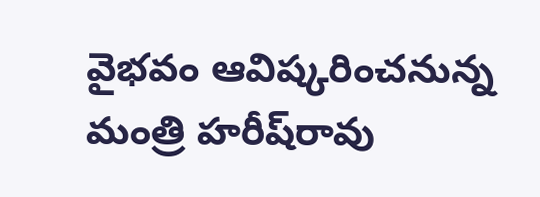వైభవం ఆవిష్కరించనున్న మంత్రి హరీష్‌రావు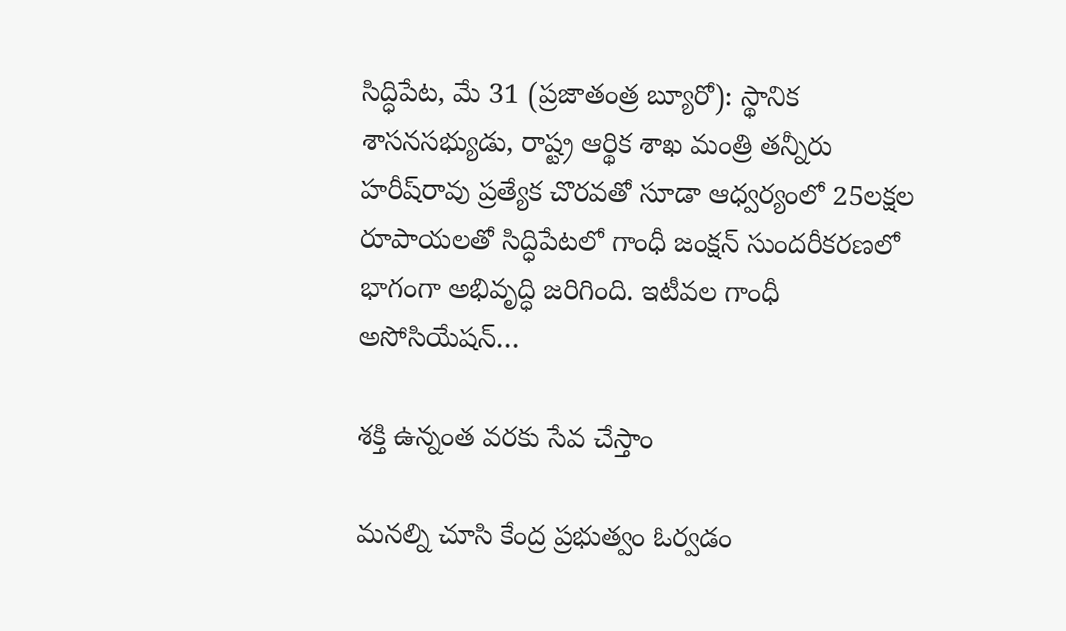సిద్ధిపేట, మే 31 (ప్రజాతంత్ర బ్యూరో): స్థానిక శాసనసభ్యుడు, రాష్ట్ర ఆర్థిక శాఖ మంత్రి తన్నీరు హరీష్‌రావు ప్రత్యేక చొరవతో సూడా ఆధ్వర్యంలో 25లక్షల రూపాయలతో సిద్ధిపేటలో గాంధీ జంక్షన్‌ ‌సుందరీకరణలో భాగంగా అభివృద్ధి జరిగింది. ఇటీవల గాంధీ అసోసియేషన్‌…

శక్తి ఉన్నంత వరకు సేవ చేస్తాం

మనల్ని చూసి కేంద్ర ప్రభుత్వం ఓర్వడం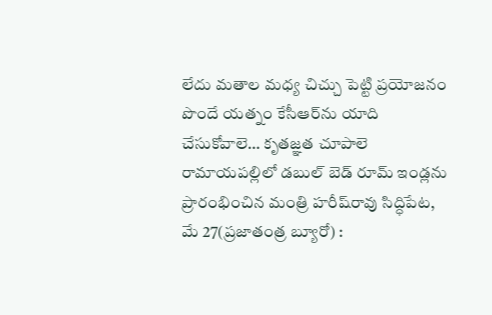లేదు మతాల మధ్య చిచ్చు పెట్టి ప్రయోజనం పొందే యత్నం కేసీఆర్‌ను యాది చేసుకోవాలె… కృతజ్ఞత చూపాలె రామాయపల్లిలో డబుల్‌ ‌బెడ్‌ ‌రూమ్‌ ఇం‌డ్లను ప్రారంభించిన మంత్రి హరీష్‌రావు సిద్ధిపేట, మే 27(ప్రజాతంత్ర బ్యూరో) :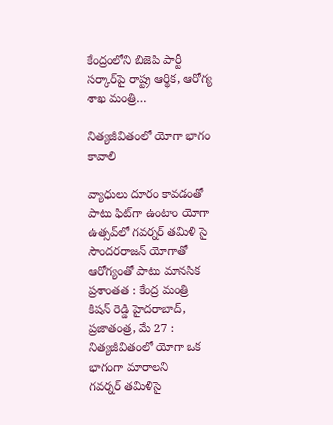కేంద్రంలోని బిజెపి పార్టీ సర్కార్‌పై రాష్ట్ర ఆర్థిక, ఆరోగ్య  శాఖ మంత్రి…

నిత్యజీవితంలో యోగా భాగం కావాలి

వ్యాధులు దూరం కావడంతో పాటు ఫిట్‌గా ఉంటాం యోగా ఉత్సవ్‌లో గవర్నర్‌ ‌తమిళి సై సౌందరరాజన్‌ ‌యోగాతో ఆరోగ్యంతో పాటు మానసిక ప్రశాంతత : కేంద్ర మంత్రి కిషన్‌ ‌రెడ్డి హైదరాబాద్‌, ప్రజాతంత్ర, మే 27 : నిత్యజీవితంలో యోగా ఒక భాగంగా మారాలని గవర్నర్‌ ‌తమిళిసై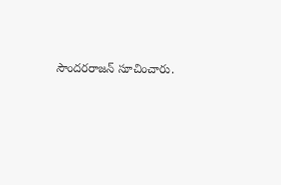సౌందరరాజన్‌ ‌సూచించారు.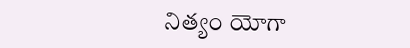నిత్యం యోగా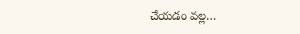చేయడం వల్ల…